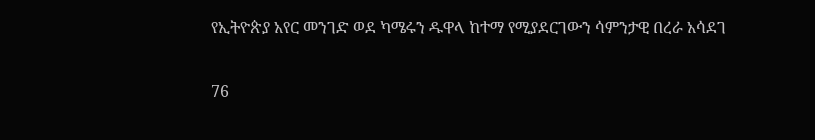የኢትዮጵያ አየር መንገድ ወደ ካሜሩን ዱዋላ ከተማ የሚያደርገውን ሳምንታዊ በረራ አሳደገ

76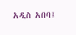አዲስ አበባ፤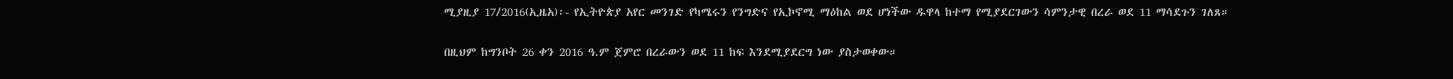ሚያዚያ 17/2016(ኢዜአ)፡- የኢትዮጵያ አየር መንገድ የካሜሩን የንግድና የኢኮኖሚ ማዕከል ወደ ሆነችው ዱዋላ ከተማ የሚያደርገውን ሳምንታዊ በረራ ወደ 11 ማሳደጉን ገለጸ።

በዚህም ከግንቦት 26 ቀን 2016 ዓ.ም ጀምሮ በረራውን ወደ 11 ከፍ እንደሚያደርግ ነው ያስታወቀው።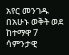አየር መንገዱ በአሁኑ ወቅት ወደ ከተማዋ 7 ሳምንታዊ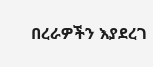በረራዎችን እያደረገ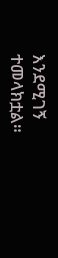እንደሚገኝ ተመላክቷል።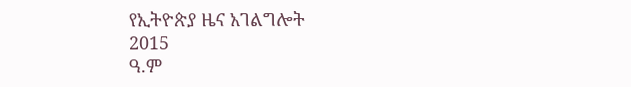የኢትዮጵያ ዜና አገልግሎት
2015
ዓ.ም